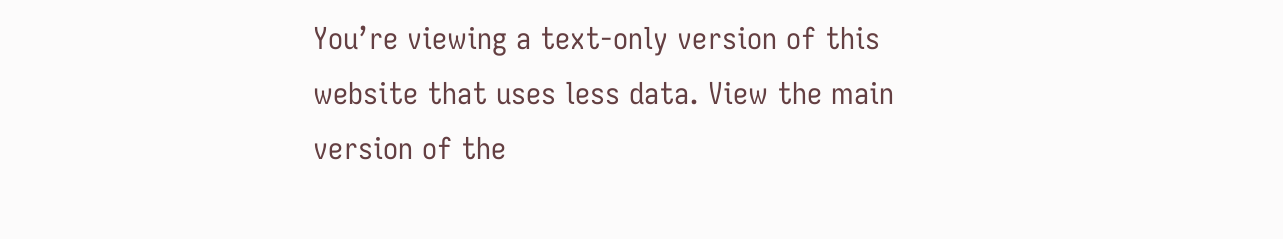You’re viewing a text-only version of this website that uses less data. View the main version of the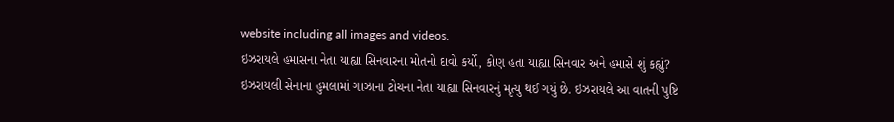website including all images and videos.
ઇઝરાયલે હમાસના નેતા યાહ્યા સિનવારના મોતનો દાવો કર્યો, કોણ હતા યાહ્યા સિનવાર અને હમાસે શું કહ્યું?
ઇઝરાયલી સેનાના હુમલામાં ગાઝાના ટોચના નેતા યાહ્યા સિનવારનું મૃત્યુ થઈ ગયું છે. ઇઝરાયલે આ વાતની પુષ્ટિ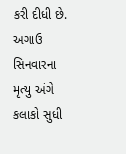કરી દીધી છે.
અગાઉ સિનવારના મૃત્યુ અંગે કલાકો સુધી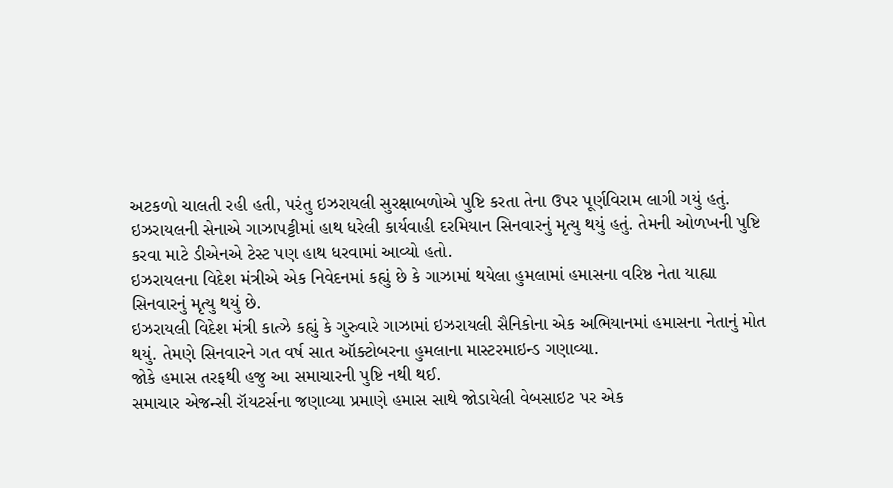અટકળો ચાલતી રહી હતી, પરંતુ ઇઝરાયલી સુરક્ષાબળોએ પુષ્ટિ કરતા તેના ઉપર પૂર્ણવિરામ લાગી ગયું હતું.
ઇઝરાયલની સેનાએ ગાઝાપટ્ટીમાં હાથ ધરેલી કાર્યવાહી દરમિયાન સિનવારનું મૃત્યુ થયું હતું. તેમની ઓળખની પુષ્ટિ કરવા માટે ડીએનએ ટેસ્ટ પણ હાથ ધરવામાં આવ્યો હતો.
ઇઝરાયલના વિદેશ મંત્રીએ એક નિવેદનમાં કહ્યું છે કે ગાઝામાં થયેલા હુમલામાં હમાસના વરિષ્ઠ નેતા યાહ્યા સિનવારનું મૃત્યુ થયું છે.
ઇઝરાયલી વિદેશ મંત્રી કાત્ઝે કહ્યું કે ગુરુવારે ગાઝામાં ઇઝરાયલી સૈનિકોના એક અભિયાનમાં હમાસના નેતાનું મોત થયું. તેમણે સિનવારને ગત વર્ષ સાત ઑક્ટોબરના હુમલાના માસ્ટરમાઇન્ડ ગણાવ્યા.
જોકે હમાસ તરફથી હજુ આ સમાચારની પુષ્ટિ નથી થઈ.
સમાચાર એજન્સી રૉયટર્સના જણાવ્યા પ્રમાણે હમાસ સાથે જોડાયેલી વેબસાઇટ પર એક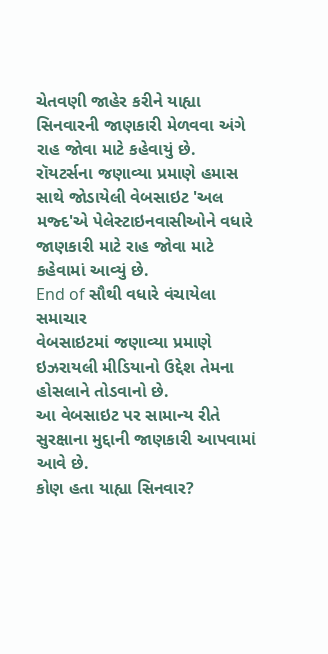ચેતવણી જાહેર કરીને યાહ્યા સિનવારની જાણકારી મેળવવા અંગે રાહ જોવા માટે કહેવાયું છે.
રૉયટર્સના જણાવ્યા પ્રમાણે હમાસ સાથે જોડાયેલી વેબસાઇટ 'અલ મજ્દ'એ પેલેસ્ટાઇનવાસીઓને વધારે જાણકારી માટે રાહ જોવા માટે કહેવામાં આવ્યું છે.
End of સૌથી વધારે વંચાયેલા સમાચાર
વેબસાઇટમાં જણાવ્યા પ્રમાણે ઇઝરાયલી મીડિયાનો ઉદ્દેશ તેમના હોસલાને તોડવાનો છે.
આ વેબસાઇટ પર સામાન્ય રીતે સુરક્ષાના મુદ્દાની જાણકારી આપવામાં આવે છે.
કોણ હતા યાહ્યા સિનવાર?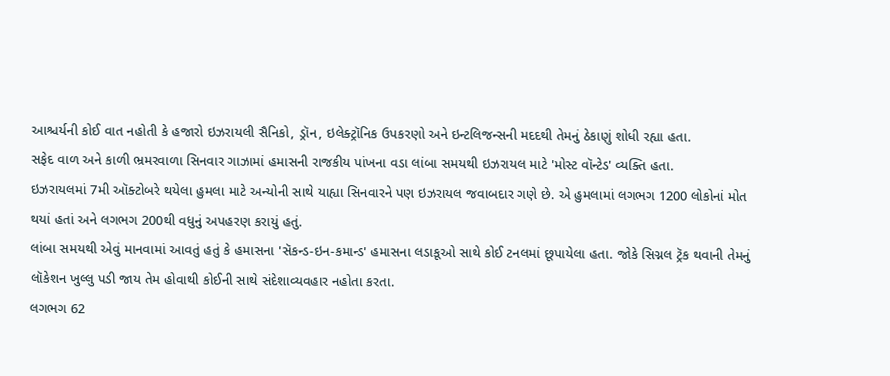આશ્ચર્યની કોઈ વાત નહોતી કે હજારો ઇઝરાયલી સૈનિકો, ડ્રૉન, ઇલેક્ટ્રૉનિક ઉપકરણો અને ઇન્ટલિજન્સની મદદથી તેમનું ઠેકાણું શોધી રહ્યા હતા.
સફેદ વાળ અને કાળી ભ્રમરવાળા સિનવાર ગાઝામાં હમાસની રાજકીય પાંખના વડા લાંબા સમયથી ઇઝરાયલ માટે 'મોસ્ટ વૉન્ટેડ' વ્યક્તિ હતા.
ઇઝરાયલમાં 7મી ઑક્ટોબરે થયેલા હુમલા માટે અન્યોની સાથે યાહ્યા સિનવારને પણ ઇઝરાયલ જવાબદાર ગણે છે. એ હુમલામાં લગભગ 1200 લોકોનાં મોત થયાં હતાં અને લગભગ 200થી વધુનું અપહરણ કરાયું હતું.
લાંબા સમયથી એવું માનવામાં આવતું હતું કે હમાસના 'સૅકન્ડ-ઇન-કમાન્ડ' હમાસના લડાકૂઓ સાથે કોઈ ટનલમાં છૂપાયેલા હતા. જોકે સિગ્નલ ટ્રૅક થવાની તેમનું લૉકેશન ખુલ્લુ પડી જાય તેમ હોવાથી કોઈની સાથે સંદેશાવ્યવહાર નહોતા કરતા.
લગભગ 62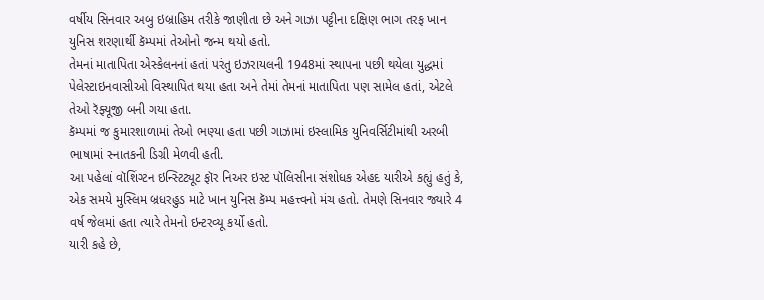વર્ષીય સિનવાર અબુ ઇબ્રાહિમ તરીકે જાણીતા છે અને ગાઝા પટ્ટીના દક્ષિણ ભાગ તરફ ખાન યુનિસ શરણાર્થી કૅમ્પમાં તેઓનો જન્મ થયો હતો.
તેમનાં માતાપિતા એસ્કેલનનાં હતાં પરંતુ ઇઝરાયલની 1948માં સ્થાપના પછી થયેલા યુદ્ધમાં પેલેસ્ટાઇનવાસીઓ વિસ્થાપિત થયા હતા અને તેમાં તેમનાં માતાપિતા પણ સામેલ હતાં, એટલે તેઓ રૅફ્યૂજી બની ગયા હતા.
કૅમ્પમાં જ કુમારશાળામાં તેઓ ભણ્યા હતા પછી ગાઝામાં ઇસ્લામિક યુનિવર્સિટીમાંથી અરબી ભાષામાં સ્નાતકની ડિગ્રી મેળવી હતી.
આ પહેલાં વૉશિંગ્ટન ઇન્સ્ટિટ્યૂટ ફૉર નિઅર ઇસ્ટ પૉલિસીના સંશોધક એહદ યારીએ કહ્યું હતું કે, એક સમયે મુસ્લિમ બ્રધરહુડ માટે ખાન યુનિસ કૅમ્પ મહત્ત્વનો મંચ હતો. તેમણે સિનવાર જ્યારે 4 વર્ષ જેલમાં હતા ત્યારે તેમનો ઇન્ટરવ્યૂ કર્યો હતો.
યારી કહે છે,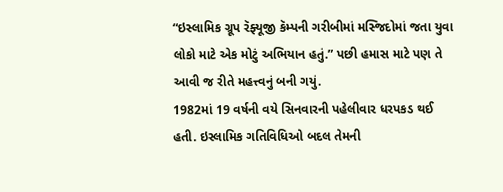“ઇસ્લામિક ગ્રૂપ રૅફ્યૂજી કૅમ્પની ગરીબીમાં મસ્જિદોમાં જતા યુવા લોકો માટે એક મોટું અભિયાન હતું.” પછી હમાસ માટે પણ તે આવી જ રીતે મહત્ત્વનું બની ગયું.
1982માં 19 વર્ષની વયે સિનવારની પહેલીવાર ધરપકડ થઈ હતી. ઇસ્લામિક ગતિવિધિઓ બદલ તેમની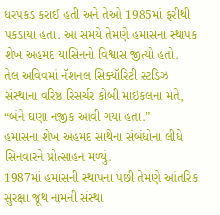ધરપકડ કરાઈ હતી અને તેઓ 1985માં ફરીથી પકડાયા હતા. આ સમયે તેમણે હમાસના સ્થાપક શેખ અહમદ યાસિનનો વિશ્વાસ જીત્યો હતો.
તેલ અવિવમાં નૅશનલ સિક્યૉરિટી સ્ટડિઝ સંસ્થાના વરિષ્ઠ રિસર્ચર કોબી માઇકલના મતે, “બંને ઘણા નજીક આવી ગયા હતા.”
હમાસના શેખ અહમદ સાથેના સંબંધોના લીધે સિનવારને પ્રોત્સાહન મળ્યું.
1987માં હમાસની સ્થાપના પછી તેમણે આંતરિક સુરક્ષા જૂથ નામની સંસ્થા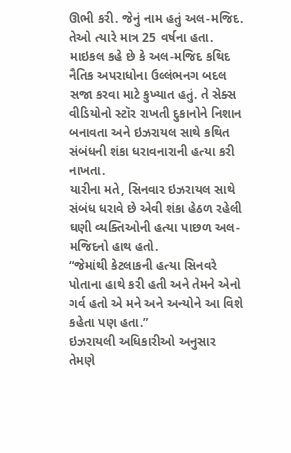ઊભી કરી. જેનું નામ હતું અલ-મજિદ. તેઓ ત્યારે માત્ર 25 વર્ષના હતા.
માઇકલ કહે છે કે અલ-મજિદ કથિદ નૈતિક અપરાધોના ઉલ્લંભનગ બદલ સજા કરવા માટે કુખ્યાત હતું. તે સેક્સ વીડિયોનો સ્ટૉર રાખતી દુકાનોને નિશાન બનાવતા અને ઇઝરાયલ સાથે કથિત સંબંધની શંકા ધરાવનારાની હત્યા કરી નાખતા.
યારીના મતે, સિનવાર ઇઝરાયલ સાથે સંબંધ ધરાવે છે એવી શંકા હેઠળ રહેલી ઘણી વ્યક્તિઓની હત્યા પાછળ અલ-મજિદનો હાથ હતો.
“જેમાંથી કેટલાકની હત્યા સિનવરે પોતાના હાથે કરી હતી અને તેમને એનો ગર્વ હતો એ મને અને અન્યોને આ વિશે કહેતા પણ હતા.”
ઇઝરાયલી અધિકારીઓ અનુસાર તેમણે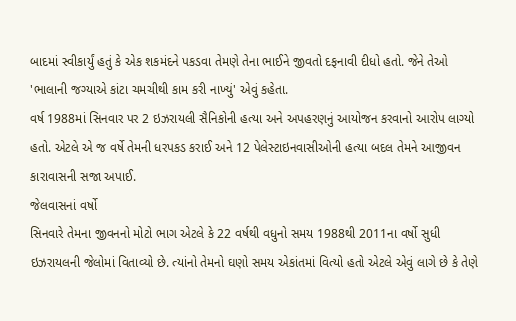બાદમાં સ્વીકાર્યું હતું કે એક શકમંદને પકડવા તેમણે તેના ભાઈને જીવતો દફનાવી દીધો હતો. જેને તેઓ 'ભાલાની જગ્યાએ કાંટા ચમચીથી કામ કરી નાખ્યું' એવું કહેતા.
વર્ષ 1988માં સિનવાર પર 2 ઇઝરાયલી સૈનિકોની હત્યા અને અપહરણનું આયોજન કરવાનો આરોપ લાગ્યો હતો. એટલે એ જ વર્ષે તેમની ધરપકડ કરાઈ અને 12 પેલેસ્ટાઇનવાસીઓની હત્યા બદલ તેમને આજીવન કારાવાસની સજા અપાઈ.
જેલવાસનાં વર્ષો
સિનવારે તેમના જીવનનો મોટો ભાગ એટલે કે 22 વર્ષથી વધુનો સમય 1988થી 2011ના વર્ષો સુધી ઇઝરાયલની જેલોમાં વિતાવ્યો છે. ત્યાંનો તેમનો ઘણો સમય એકાંતમાં વિત્યો હતો એટલે એવું લાગે છે કે તેણે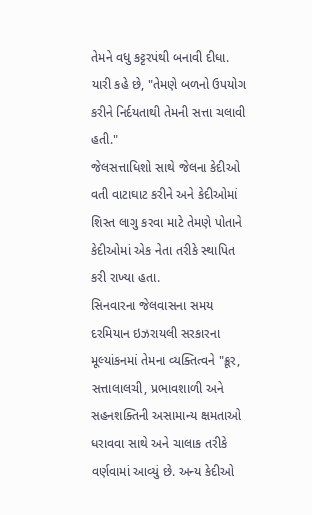તેમને વધુ કટ્ટરપંથી બનાવી દીધા.
યારી કહે છે, "તેમણે બળનો ઉપયોગ કરીને નિર્દયતાથી તેમની સત્તા ચલાવી હતી."
જેલસત્તાધિશો સાથે જેલના કેદીઓ વતી વાટાઘાટ કરીને અને કેદીઓમાં શિસ્ત લાગુ કરવા માટે તેમણે પોતાને કેદીઓમાં એક નેતા તરીકે સ્થાપિત કરી રાખ્યા હતા.
સિનવારના જેલવાસના સમય દરમિયાન ઇઝરાયલી સરકારના મૂલ્યાંકનમાં તેમના વ્યક્તિત્વને "ક્રૂર, સત્તાલાલચી, પ્રભાવશાળી અને સહનશક્તિની અસામાન્ય ક્ષમતાઓ ધરાવવા સાથે અને ચાલાક તરીકે વર્ણવામાં આવ્યું છે. અન્ય કેદીઓ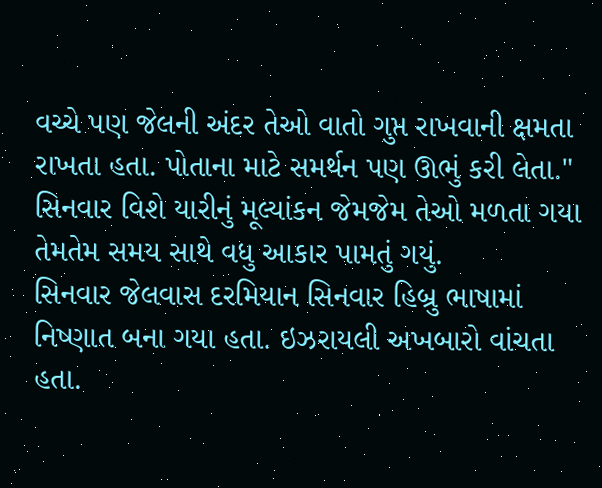વચ્ચે પણ જેલની અંદર તેઓ વાતો ગુપ્ત રાખવાની ક્ષમતા રાખતા હતા. પોતાના માટે સમર્થન પણ ઊભું કરી લેતા."
સિનવાર વિશે યારીનું મૂલ્યાંકન જેમજેમ તેઓ મળતા ગયા તેમતેમ સમય સાથે વધુ આકાર પામતું ગયું.
સિનવાર જેલવાસ દરમિયાન સિનવાર હિબ્રુ ભાષામાં નિષ્ણાત બના ગયા હતા. ઇઝરાયલી અખબારો વાંચતા હતા.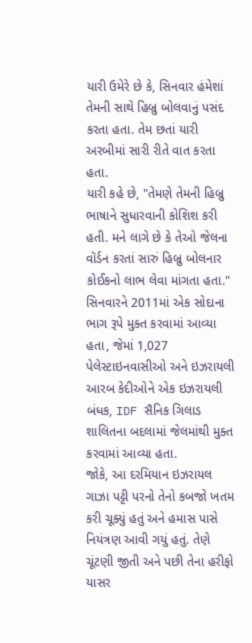યારી ઉમેરે છે કે, સિનવાર હંમેશાં તેમની સાથે હિબ્રુ બોલવાનું પસંદ કરતા હતા. તેમ છતાં યારી અરબીમાં સારી રીતે વાત કરતા હતા.
યારી કહે છે, "તેમણે તેમની હિબ્રુ ભાષાને સુધારવાની કોશિશ કરી હતી. મને લાગે છે કે તેઓ જેલના વૉર્ડન કરતાં સારું હિબ્રુ બોલનાર કોઈકનો લાભ લેવા માંગતા હતા."
સિનવારને 2011માં એક સોદાના ભાગ રૂપે મુક્ત કરવામાં આવ્યા હતા, જેમાં 1,027 પેલેસ્ટાઇનવાસીઓ અને ઇઝરાયલી આરબ કેદીઓને એક ઇઝરાયલી બંધક, IDF સૈનિક ગિલાડ શાલિતના બદલામાં જેલમાંથી મુક્ત કરવામાં આવ્યા હતા.
જોકે, આ દરમિયાન ઇઝરાયલ ગાઝા પટ્ટી પરનો તેનો કબજો ખતમ કરી ચૂક્યું હતું અને હમાસ પાસે નિયંત્રણ આવી ગયું હતું. તેણે ચૂંટણી જીતી અને પછી તેના હરીફો યાસર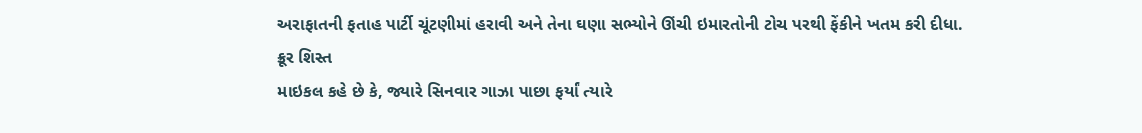અરાફાતની ફતાહ પાર્ટી ચૂંટણીમાં હરાવી અને તેના ઘણા સભ્યોને ઊંચી ઇમારતોની ટોચ પરથી ફેંકીને ખતમ કરી દીધા.
ક્રૂર શિસ્ત
માઇકલ કહે છે કે, જ્યારે સિનવાર ગાઝા પાછા ફર્યાં ત્યારે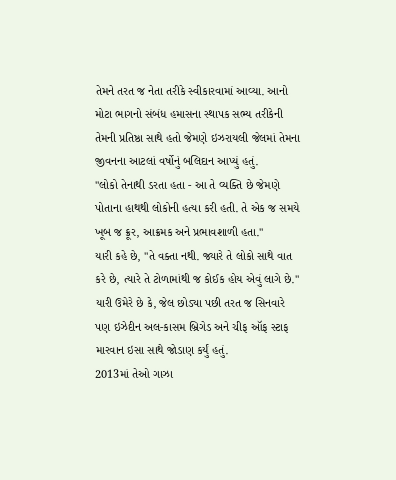તેમને તરત જ નેતા તરીકે સ્વીકારવામાં આવ્યા. આનો મોટા ભાગનો સંબંધ હમાસના સ્થાપક સભ્ય તરીકેની તેમની પ્રતિષ્ઠા સાથે હતો જેમણે ઇઝરાયલી જેલમાં તેમના જીવનના આટલાં વર્ષોનું બલિદાન આપ્યું હતું.
"લોકો તેનાથી ડરતા હતા - આ તે વ્યક્તિ છે જેમણે પોતાના હાથથી લોકોની હત્યા કરી હતી. તે એક જ સમયે ખૂબ જ ક્રૂર, આક્રમક અને પ્રભાવશાળી હતા."
યારી કહે છે, "તે વક્તા નથી. જ્યારે તે લોકો સાથે વાત કરે છે, ત્યારે તે ટોળામાંથી જ કોઈક હોય એવું લાગે છે."
યારી ઉમેરે છે કે, જેલ છોડ્યા પછી તરત જ સિનવારે પણ ઇઝેદીન અલ-કાસમ બ્રિગેડ અને ચીફ ઑફ સ્ટાફ મારવાન ઇસા સાથે જોડાણ કર્યું હતું.
2013માં તેઓ ગાઝા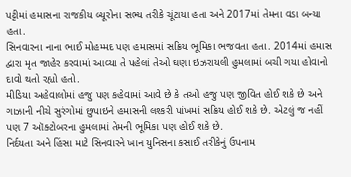પટ્ટીમાં હમાસના રાજકીય બ્યૂરોના સભ્ય તરીકે ચૂંટાયા હતા અને 2017માં તેમના વડા બન્યા હતા.
સિનવારના નાના ભાઈ મોહમ્મદ પણ હમાસમાં સક્રિય ભૂમિકા ભજવતા હતા. 2014માં હમાસ દ્વારા મૃત જાહેર કરવામાં આવ્યા તે પહેલાં તેઓ ઘણા ઇઝરાયલી હુમલામાં બચી ગયા હોવાનો દાવો થતો રહ્યો હતો.
મીડિયા અહેવાલોમાં હજુ પણ કહેવામાં આવે છે કે તઓ હજુ પણ જીવિત હોઈ શકે છે અને ગાઝાની નીચે સુરંગોમાં છુપાઇને હમાસની લશ્કરી પાંખમાં સક્રિય હોઈ શકે છે. એટલું જ નહીં પણ 7 ઑક્ટોબરના હુમલામાં તેમની ભૂમિકા પણ હોઈ શકે છે.
નિર્દયતા અને હિંસા માટે સિનવારને ખાન યુનિસના કસાઈ તરીકેનું ઉપનામ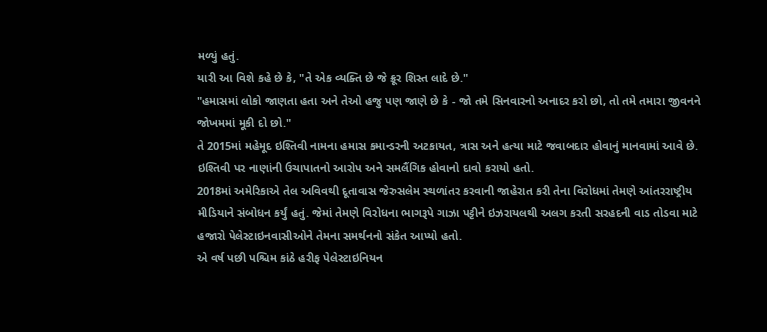મળ્યું હતું.
યારી આ વિશે કહે છે કે, "તે એક વ્યક્તિ છે જે ક્રૂર શિસ્ત લાદે છે."
"હમાસમાં લોકો જાણતા હતા અને તેઓ હજુ પણ જાણે છે કે - જો તમે સિનવારનો અનાદર કરો છો, તો તમે તમારા જીવનને જોખમમાં મૂકી દો છો."
તે 2015માં મહેમૂદ ઇશ્તિવી નામના હમાસ કમાન્ડરની અટકાયત, ત્રાસ અને હત્યા માટે જવાબદાર હોવાનું માનવામાં આવે છે. ઇશ્તિવી પર નાણાંની ઉચાપાતનો આરોપ અને સમલૈંગિક હોવાનો દાવો કરાયો હતો.
2018માં અમેરિકાએ તેલ અવિવથી દૂતાવાસ જેરુસલેમ સ્થળાંતર કરવાની જાહેરાત કરી તેના વિરોધમાં તેમણે આંતરરાષ્ટ્રીય મીડિયાને સંબોધન કર્યું હતું. જેમાં તેમણે વિરોધના ભાગરૂપે ગાઝા પટ્ટીને ઇઝરાયલથી અલગ કરતી સરહદની વાડ તોડવા માટે હજારો પેલેસ્ટાઇનવાસીઓને તેમના સમર્થનનો સંકેત આપ્યો હતો.
એ વર્ષ પછી પશ્ચિમ કાંઠે હરીફ પેલેસ્ટાઇનિયન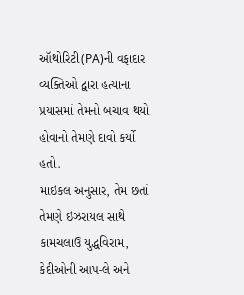ઑથોરિટી(PA)ની વફાદાર વ્યક્તિઓ દ્વારા હત્યાના પ્રયાસમાં તેમનો બચાવ થયો હોવાનો તેમણે દાવો કર્યો હતો.
માઇકલ અનુસાર, તેમ છતાં તેમણે ઇઝરાયલ સાથે કામચલાઉ યુદ્ધવિરામ, કેદીઓની આપ-લે અને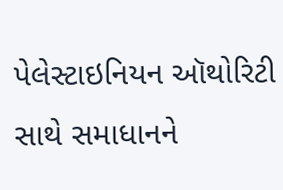પેલેસ્ટાઇનિયન ઑથોરિટી સાથે સમાધાનને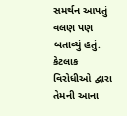સમર્થન આપતું વલણ પણ બતાવ્યું હતું. કેટલાક વિરોધીઓ દ્વારા તેમની આના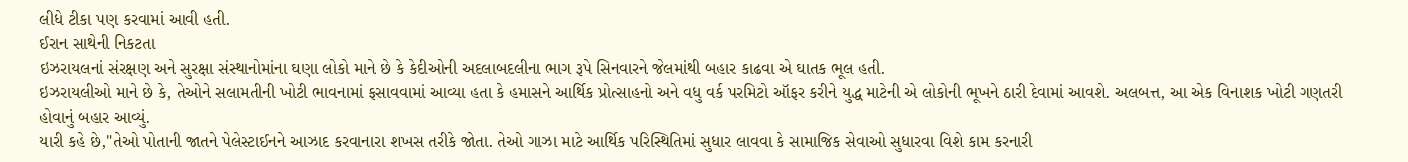લીધે ટીકા પણ કરવામાં આવી હતી.
ઈરાન સાથેની નિકટતા
ઇઝરાયલનાં સંરક્ષણ અને સુરક્ષા સંસ્થાનોમાંના ઘણા લોકો માને છે કે કેદીઓની અદલાબદલીના ભાગ રૂપે સિનવારને જેલમાંથી બહાર કાઢવા એ ઘાતક ભૂલ હતી.
ઇઝરાયલીઓ માને છે કે, તેઓને સલામતીની ખોટી ભાવનામાં ફસાવવામાં આવ્યા હતા કે હમાસને આર્થિક પ્રોત્સાહનો અને વધુ વર્ક પરમિટો ઑફર કરીને યુદ્ધ માટેની એ લોકોની ભૂખને ઠારી દેવામાં આવશે. અલબત્ત, આ એક વિનાશક ખોટી ગણતરી હોવાનું બહાર આવ્યું.
યારી કહે છે,"તેઓ પોતાની જાતને પેલેસ્ટાઈનને આઝાદ કરવાનારા શખસ તરીકે જોતા. તેઓ ગાઝા માટે આર્થિક પરિસ્થિતિમાં સુધાર લાવવા કે સામાજિક સેવાઓ સુધારવા વિશે કામ કરનારી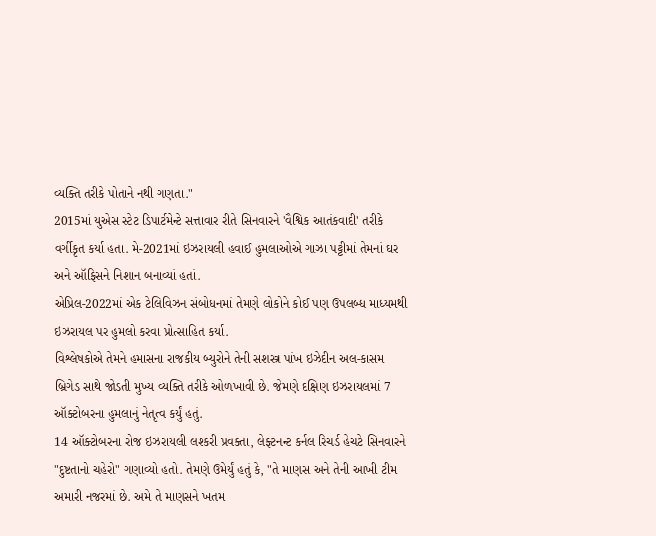વ્યક્તિ તરીકે પોતાને નથી ગણતા."
2015માં યુએસ સ્ટેટ ડિપાર્ટમેન્ટે સત્તાવાર રીતે સિનવારને 'વૈશ્વિક આતંકવાદી' તરીકે વર્ગીકૃત કર્યા હતા. મે-2021માં ઇઝરાયલી હવાઈ હુમલાઓએ ગાઝા પટ્ટીમાં તેમનાં ઘર અને ઑફિસને નિશાન બનાવ્યાં હતાં.
એપ્રિલ-2022માં એક ટેલિવિઝન સંબોધનમાં તેમણે લોકોને કોઈ પણ ઉપલબ્ધ માધ્યમથી ઇઝરાયલ પર હુમલો કરવા પ્રોત્સાહિત કર્યા.
વિશ્લેષકોએ તેમને હમાસના રાજકીય બ્યુરોને તેની સશસ્ત્ર પાંખ ઇઝેદીન અલ-કાસમ બ્રિગેડ સાથે જોડતી મુખ્ય વ્યક્તિ તરીકે ઓળખાવી છે. જેમણે દક્ષિણ ઇઝરાયલમાં 7 ઑક્ટોબરના હુમલાનું નેતૃત્વ કર્યું હતું.
14 ઑક્ટોબરના રોજ ઇઝરાયલી લશ્કરી પ્રવક્તા, લેફ્ટનન્ટ કર્નલ રિચર્ડ હેચટે સિનવારને "દુષ્ટતાનો ચહેરો" ગણાવ્યો હતો. તેમણે ઉમેર્યું હતું કે, "તે માણસ અને તેની આખી ટીમ અમારી નજરમાં છે. અમે તે માણસને ખતમ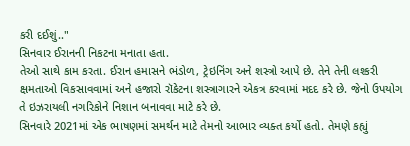કરી દઈશું.."
સિનવાર ઈરાનની નિકટના મનાતા હતા.
તેઓ સાથે કામ કરતા. ઈરાન હમાસને ભંડોળ, ટ્રેઇનિંગ અને શસ્ત્રો આપે છે. તેને તેની લશ્કરી ક્ષમતાઓ વિકસાવવામાં અને હજારો રૉકેટના શસ્ત્રાગારને એકત્ર કરવામાં મદદ કરે છે. જેનો ઉપયોગ તે ઇઝરાયલી નગરિકોને નિશાન બનાવવા માટે કરે છે.
સિનવારે 2021માં એક ભાષણમાં સમર્થન માટે તેમનો આભાર વ્યક્ત કર્યો હતો. તેમણે કહ્યું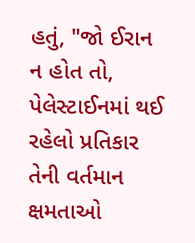હતું, "જો ઈરાન ન હોત તો, પેલેસ્ટાઈનમાં થઈ રહેલો પ્રતિકાર તેની વર્તમાન ક્ષમતાઓ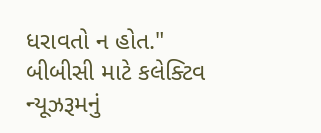ધરાવતો ન હોત."
બીબીસી માટે કલેક્ટિવ ન્યૂઝરૂમનું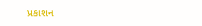પ્રકાશન